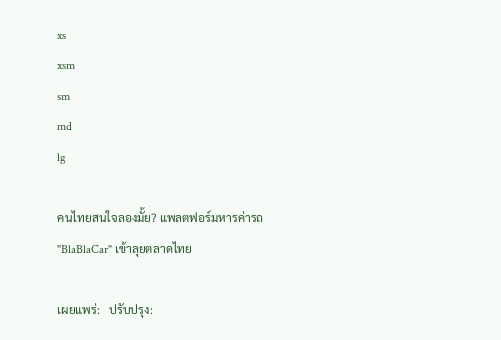xs
xsm
sm
md
lg

คนไทยสนใจลองมั้ย? แพลตฟอร์มหารค่ารถ "BlaBlaCar" เข้าลุยตลาดไทย

เผยแพร่:   ปรับปรุง: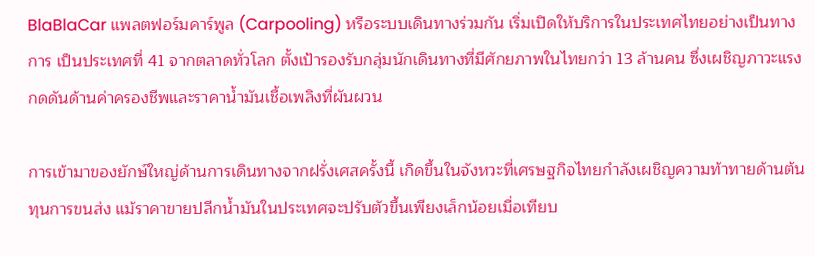BlaBlaCar แพลตฟอร์มคาร์พูล (Carpooling) หรือระบบเดินทางร่วมกัน เริ่มเปิดให้บริการในประเทศไทยอย่างเป็นทางการ เป็นประเทศที่ 41 จากตลาดทั่วโลก ตั้งเป้ารองรับกลุ่มนักเดินทางที่มีศักยภาพในไทยกว่า 13 ล้านคน ซึ่งเผชิญภาวะแรงกดดันด้านค่าครองชีพและราคาน้ำมันเชื้อเพลิงที่ผันผวน

การเข้ามาของยักษ์ใหญ่ด้านการเดินทางจากฝรั่งเศสครั้งนี้ เกิดขึ้นในจังหวะที่เศรษฐกิจไทยกำลังเผชิญความท้าทายด้านต้นทุนการขนส่ง แม้ราคาขายปลีกน้ำมันในประเทศจะปรับตัวขึ้นเพียงเล็กน้อยเมื่อเทียบ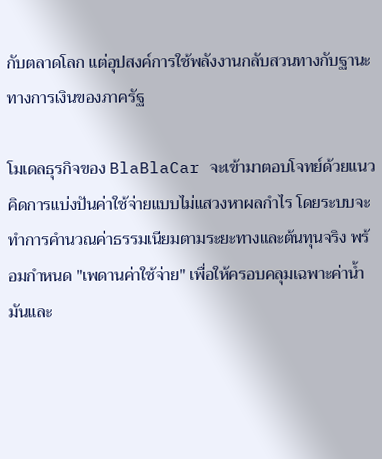กับตลาดโลก แต่อุปสงค์การใช้พลังงานกลับสวนทางกับฐานะทางการเงินของภาครัฐ

โมเดลธุรกิจของ BlaBlaCar จะเข้ามาตอบโจทย์ด้วยแนวคิดการแบ่งปันค่าใช้จ่ายแบบไม่แสวงหาผลกำไร โดยระบบจะทำการคำนวณค่าธรรมเนียมตามระยะทางและต้นทุนจริง พร้อมกำหนด "เพดานค่าใช้จ่าย" เพื่อให้ครอบคลุมเฉพาะค่าน้ำมันและ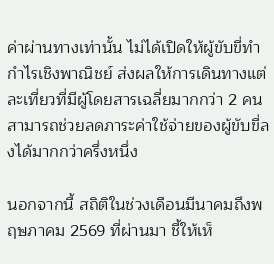ค่าผ่านทางเท่านั้น ไม่ได้เปิดให้ผู้ขับขี่ทำกำไรเชิงพาณิชย์ ส่งผลให้การเดินทางแต่ละเที่ยวที่มีผู้โดยสารเฉลี่ยมากกว่า 2 คน สามารถช่วยลดภาระค่าใช้จ่ายของผู้ขับขี่ลงได้มากกว่าครึ่งหนึ่ง

นอกจากนี้ สถิติในช่วงเดือนมีนาคมถึงพฤษภาคม 2569 ที่ผ่านมา ชี้ให้เห็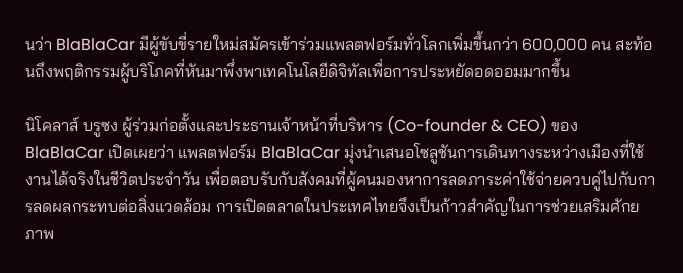นว่า BlaBlaCar มีผู้ขับขี่รายใหม่สมัครเข้าร่วมแพลตฟอร์มทั่วโลกเพิ่มขึ้นกว่า 600,000 คน สะท้อนถึงพฤติกรรมผู้บริโภคที่หันมาพึ่งพาเทคโนโลยีดิจิทัลเพื่อการประหยัดอดออมมากขึ้น

นิโคลาส์ บรูซง ผู้ร่วมก่อตั้งและประธานเจ้าหน้าที่บริหาร (Co-founder & CEO) ของ BlaBlaCar เปิดเผยว่า แพลตฟอร์ม BlaBlaCar มุ่งนำเสนอโซลูชันการเดินทางระหว่างเมืองที่ใช้งานได้จริงในชีวิตประจำวัน เพื่อตอบรับกับสังคมที่ผู้คนมองหาการลดภาระค่าใช้จ่ายควบคู่ไปกับการลดผลกระทบต่อสิ่งแวดล้อม การเปิดตลาดในประเทศไทยจึงเป็นก้าวสำคัญในการช่วยเสริมศักยภาพ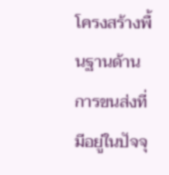โครงสร้างพื้นฐานด้านการขนส่งที่มีอยู่ในปัจจุ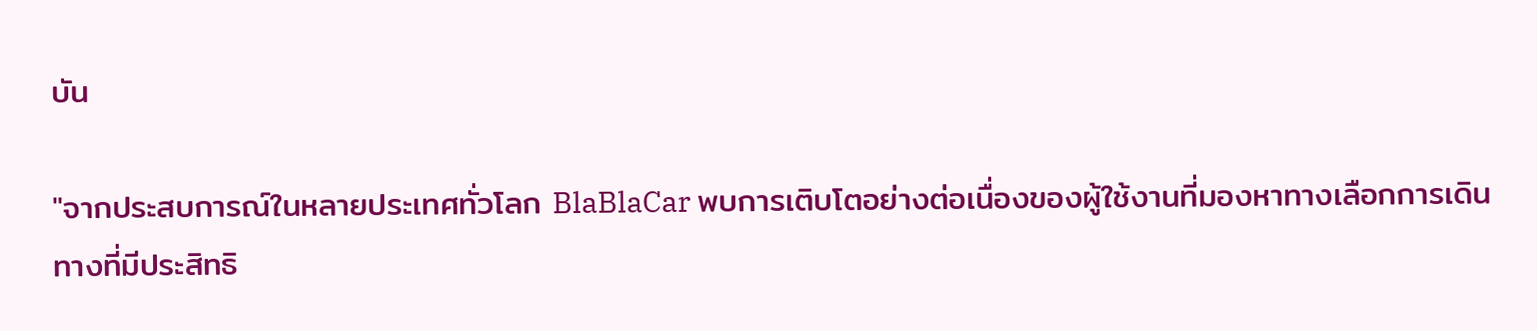บัน

"จากประสบการณ์ในหลายประเทศทั่วโลก BlaBlaCar พบการเติบโตอย่างต่อเนื่องของผู้ใช้งานที่มองหาทางเลือกการเดินทางที่มีประสิทธิ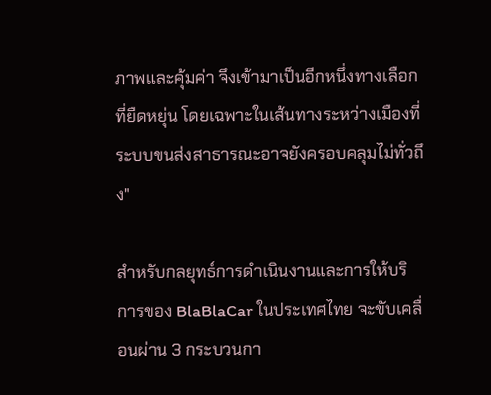ภาพและคุ้มค่า จึงเข้ามาเป็นอีกหนึ่งทางเลือกที่ยืดหยุ่น โดยเฉพาะในเส้นทางระหว่างเมืองที่ระบบขนส่งสาธารณะอาจยังครอบคลุมไม่ทั่วถึง"

สำหรับกลยุทธ์การดำเนินงานและการให้บริการของ BlaBlaCar ในประเทศไทย จะขับเคลื่อนผ่าน 3 กระบวนกา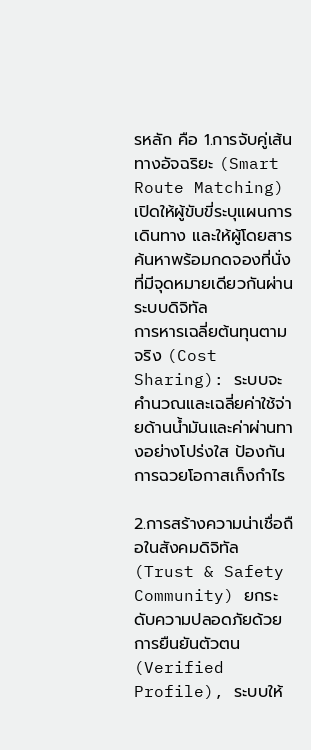รหลัก คือ 1.การจับคู่เส้นทางอัจฉริยะ (Smart Route Matching) เปิดให้ผู้ขับขี่ระบุแผนการเดินทาง และให้ผู้โดยสารค้นหาพร้อมกดจองที่นั่งที่มีจุดหมายเดียวกันผ่านระบบดิจิทัล
การหารเฉลี่ยต้นทุนตามจริง (Cost Sharing): ระบบจะคำนวณและเฉลี่ยค่าใช้จ่ายด้านน้ำมันและค่าผ่านทางอย่างโปร่งใส ป้องกันการฉวยโอกาสเก็งกำไร

2.การสร้างความน่าเชื่อถือในสังคมดิจิทัล (Trust & Safety Community) ยกระดับความปลอดภัยด้วยการยืนยันตัวตน (Verified Profile), ระบบให้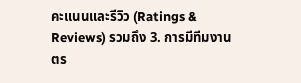คะแนนและรีวิว (Ratings & Reviews) รวมถึง 3. การมีทีมงานตร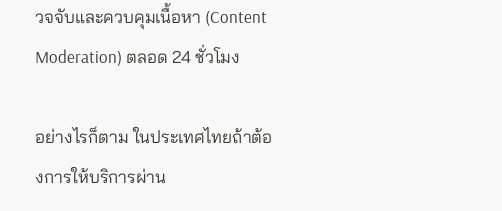วจจับและควบคุมเนื้อหา (Content Moderation) ตลอด 24 ชั่วโมง

อย่างไรก็ตาม ในประเทศไทยถ้าต้องการให้บริการผ่าน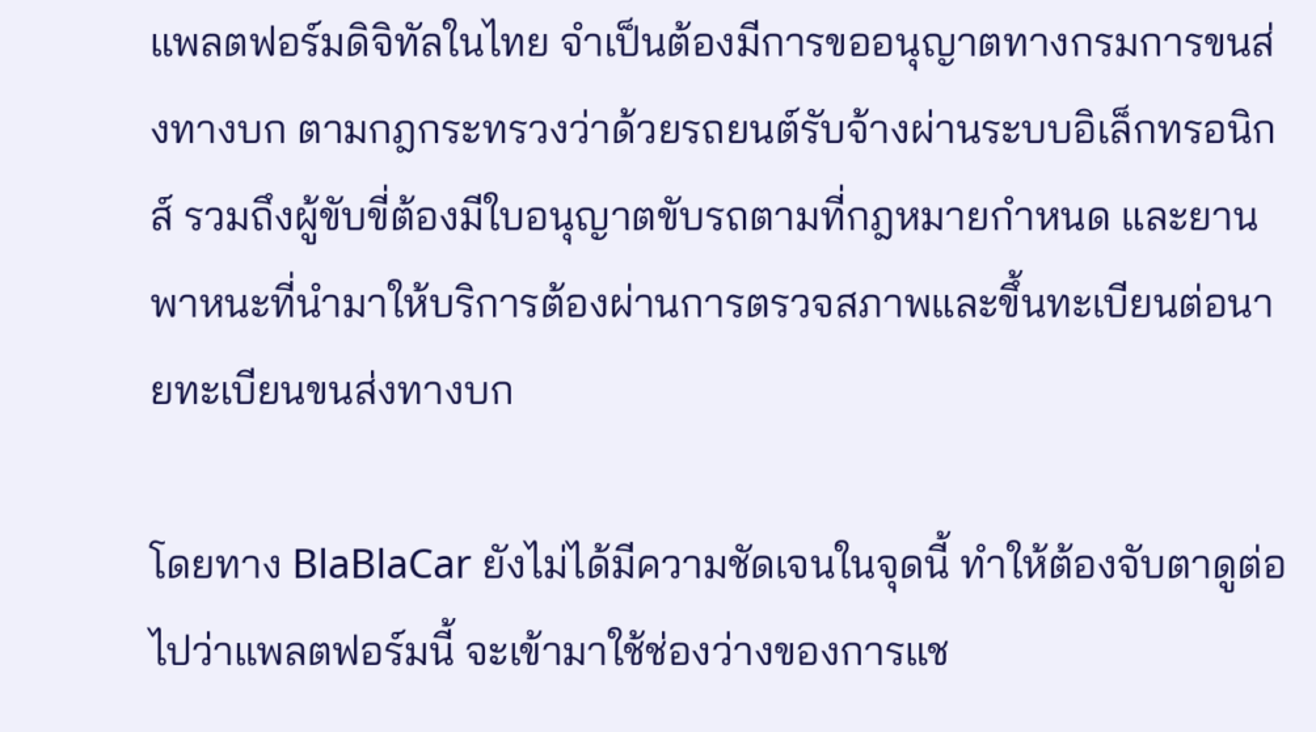แพลตฟอร์มดิจิทัลในไทย จำเป็นต้องมีการขออนุญาตทางกรมการขนส่งทางบก ตามกฎกระทรวงว่าด้วยรถยนต์รับจ้างผ่านระบบอิเล็กทรอนิกส์ รวมถึงผู้ขับขี่ต้องมีใบอนุญาตขับรถตามที่กฎหมายกำหนด และยานพาหนะที่นำมาให้บริการต้องผ่านการตรวจสภาพและขึ้นทะเบียนต่อนายทะเบียนขนส่งทางบก

โดยทาง BlaBlaCar ยังไม่ได้มีความชัดเจนในจุดนี้ ทำให้ต้องจับตาดูต่อไปว่าแพลตฟอร์มนี้ จะเข้ามาใช้ช่องว่างของการแช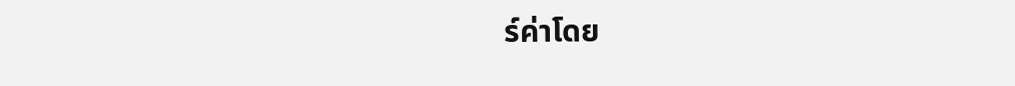ร์ค่าโดย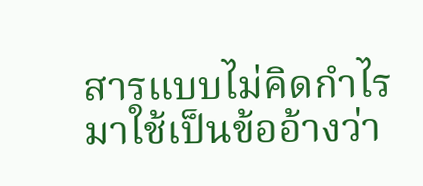สารแบบไม่คิดกำไร มาใช้เป็นข้ออ้างว่า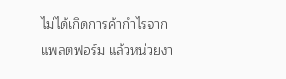ไม่ได้เกิดการค้ากำไรจากแพลตฟอร์ม แล้วหน่วยงา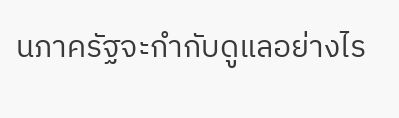นภาครัฐจะกำกับดูแลอย่างไร